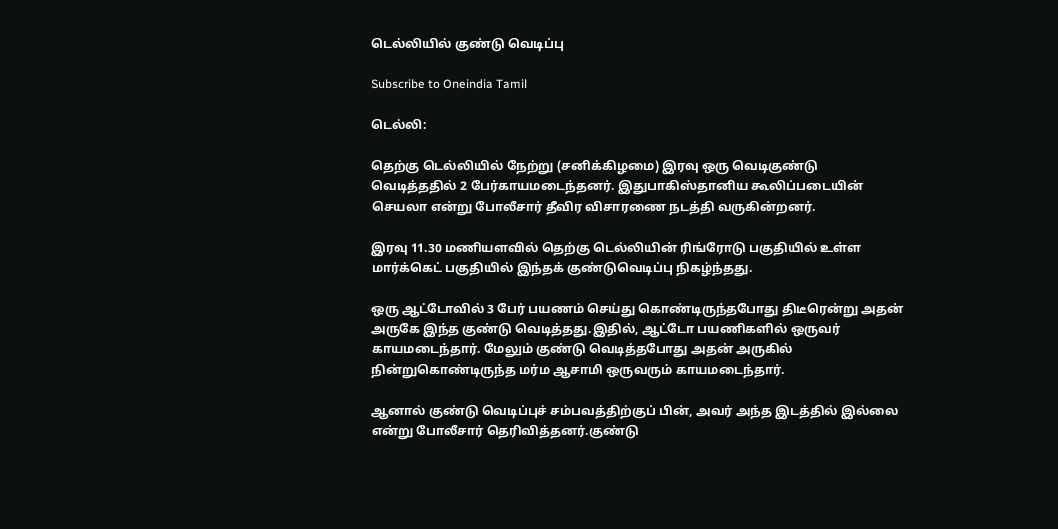டெல்லியில் குண்டு வெடிப்பு

Subscribe to Oneindia Tamil

டெல்லி:

தெற்கு டெல்லியில் நேற்று (சனிக்கிழமை) இரவு ஒரு வெடிகுண்டு வெடித்ததில் 2 பேர்காயமடைந்தனர். இதுபாகிஸ்தானிய கூலிப்படையின் செயலா என்று போலீசார் தீவிர விசாரணை நடத்தி வருகின்றனர்.

இரவு 11.30 மணியளவில் தெற்கு டெல்லியின் ரிங்ரோடு பகுதியில் உள்ள மார்க்கெட் பகுதியில் இந்தக் குண்டுவெடிப்பு நிகழ்ந்தது.

ஒரு ஆட்டோவில் 3 பேர் பயணம் செய்து கொண்டிருந்தபோது திடீரென்று அதன் அருகே இந்த குண்டு வெடித்தது.இதில், ஆட்டோ பயணிகளில் ஒருவர் காயமடைந்தார். மேலும் குண்டு வெடித்தபோது அதன் அருகில் நின்றுகொண்டிருந்த மர்ம ஆசாமி ஒருவரும் காயமடைந்தார்.

ஆனால் குண்டு வெடிப்புச் சம்பவத்திற்குப் பின், அவர் அந்த இடத்தில் இல்லை என்று போலீசார் தெரிவித்தனர்.குண்டு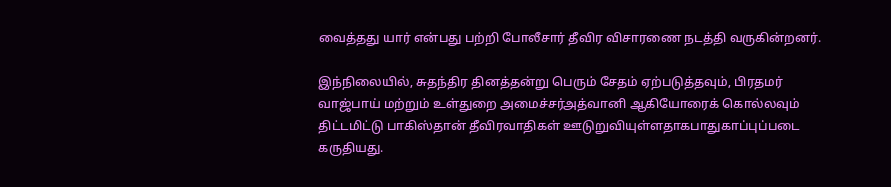வைத்தது யார் என்பது பற்றி போலீசார் தீவிர விசாரணை நடத்தி வருகின்றனர்.

இந்நிலையில், சுதந்திர தினத்தன்று பெரும் சேதம் ஏற்படுத்தவும், பிரதமர் வாஜ்பாய் மற்றும் உள்துறை அமைச்சர்அத்வானி ஆகியோரைக் கொல்லவும் திட்டமிட்டு பாகிஸ்தான் தீவிரவாதிகள் ஊடுறுவியுள்ளதாகபாதுகாப்புப்படை கருதியது.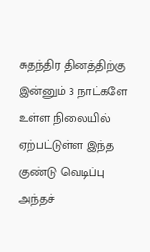சுதந்திர தினத்திற்கு இன்னும் 3 நாட்களே உள்ள நிலையில் ஏற்பட்டுள்ள இந்த குண்டு வெடிப்பு அந்தச்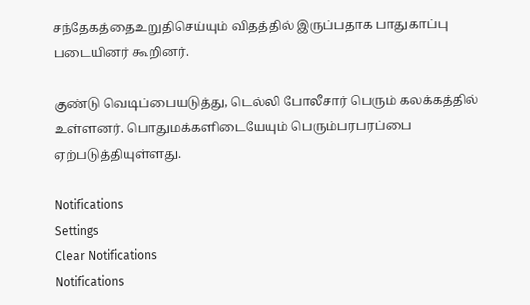சந்தேகத்தைஉறுதிசெய்யும் விதத்தில் இருப்பதாக பாதுகாப்பு படையினர் கூறினர்.

குண்டு வெடிப்பையடுத்து, டெல்லி போலீசார் பெரும் கலக்கத்தில் உள்ளனர். பொதுமக்களிடையேயும் பெரும்பரபரப்பை ஏற்படுத்தியுள்ளது.

Notifications
Settings
Clear Notifications
Notifications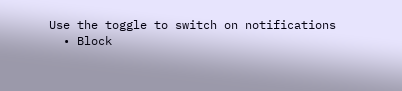Use the toggle to switch on notifications
  • Block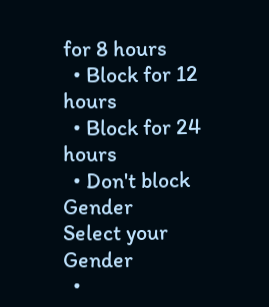for 8 hours
  • Block for 12 hours
  • Block for 24 hours
  • Don't block
Gender
Select your Gender
  •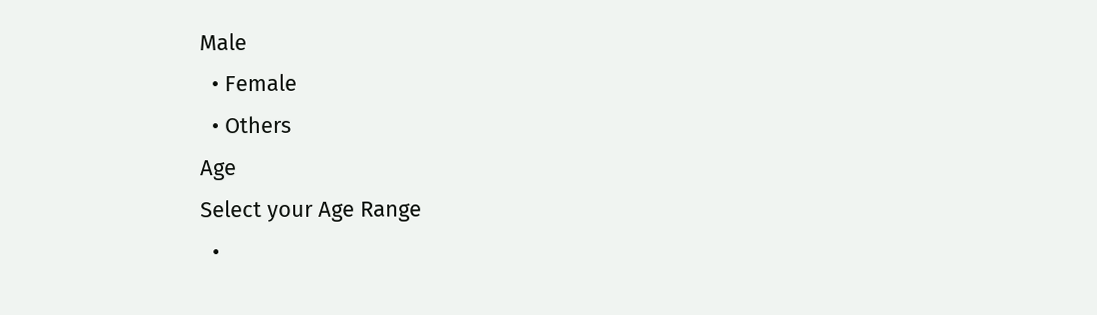Male
  • Female
  • Others
Age
Select your Age Range
  •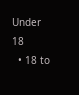Under 18
  • 18 to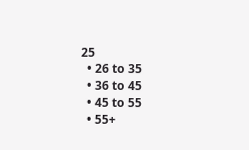25
  • 26 to 35
  • 36 to 45
  • 45 to 55
  • 55+